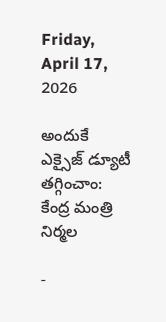Friday, April 17, 2026

అందుకే ఎక్సైజ్ డ్యూటీ తగ్గించాం: కేంద్ర మంత్రి నిర్మల

-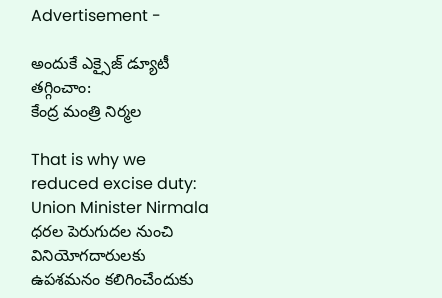Advertisement -

అందుకే ఎక్సైజ్ డ్యూటీ తగ్గించాం:
కేంద్ర మంత్రి నిర్మల

That is why we reduced excise duty:
Union Minister Nirmala
ధరల పెరుగుదల నుంచి వినియోగదారులకు ఉపశమనం కలిగించేందుకు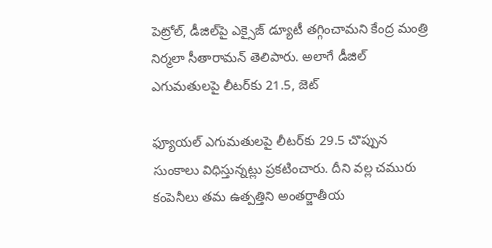పెట్రోల్, డీజిల్‌పై ఎక్సైజ్ డ్యూటీ తగ్గించామని కేంద్ర మంత్రి నిర్మలా సీతారామన్ తెలిపారు. అలాగే డీజిల్ ఎగుమతులపై లీటర్‌కు 21.5, జెట్

ఫ్యూయల్ ఎగుమతులపై లీటర్‌కు 29.5 చొప్పున సుంకాలు విధిస్తున్నట్లు ప్రకటించారు. దీని వల్ల చమురు కంపెనీలు తమ ఉత్పత్తిని అంతర్జాతీయ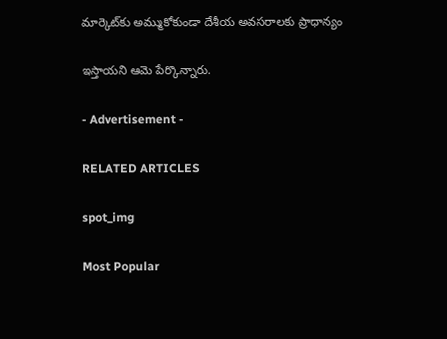మార్కెట్‌కు అమ్ముకోకుండా దేశీయ అవసరాలకు ప్రాధాన్యం

ఇస్తాయని ఆమె పేర్కొన్నారు.

- Advertisement -

RELATED ARTICLES

spot_img

Most Popular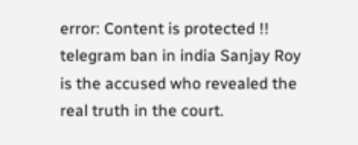error: Content is protected !!
telegram ban in india Sanjay Roy is the accused who revealed the real truth in the court.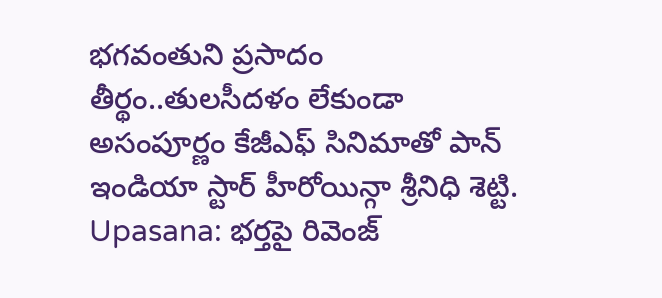భగవంతుని ప్రసాదం తీర్థం..తులసీదళం లేకుండా అసంపూర్ణం కేజీఎఫ్ సినిమాతో పాన్ ఇండియా స్టార్ హీరోయిన్గా శ్రీనిధి శెట్టి. Upasana: భర్తపై రివెంజ్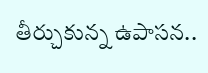తీర్చుకున్న ఉపాసన..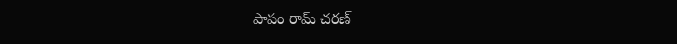పాపం రామ్ చరణ్